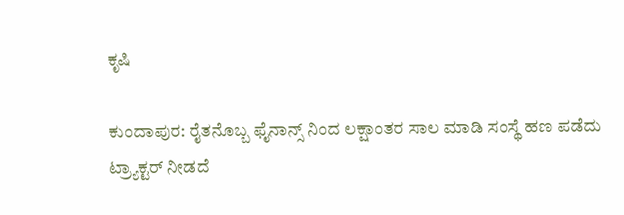ಕೃಷಿ

ಕುಂದಾಪುರ: ರೈತನೊಬ್ಬ ಫೈನಾನ್ಸ್ ನಿಂದ ಲಕ್ಷಾಂತರ ಸಾಲ ಮಾಡಿ ಸಂಸ್ಥೆ ಹಣ ಪಡೆದು ಟ್ರ್ಯಾಕ್ಟರ್ ನೀಡದೆ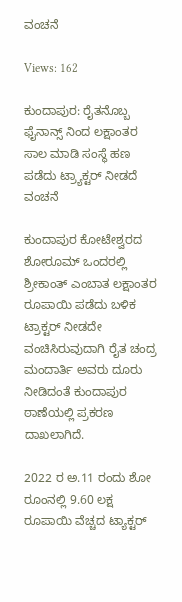ವಂಚನೆ

Views: 162

ಕುಂದಾಪುರ: ರೈತನೊಬ್ಬ ಫೈನಾನ್ಸ್ ನಿಂದ ಲಕ್ಷಾಂತರ ಸಾಲ ಮಾಡಿ ಸಂಸ್ಥೆ ಹಣ ಪಡೆದು ಟ್ರ್ಯಾಕ್ಟರ್ ನೀಡದೆ ವಂಚನೆ

ಕುಂದಾಪುರ ಕೋಟೇಶ್ವರದ ಶೋರೂಮ್ ಒಂದರಲ್ಲಿ ಶ್ರೀಕಾಂತ್ ಎಂಬಾತ ಲಕ್ಷಾಂತರ ರೂಪಾಯಿ ಪಡೆದು ಬಳಿಕ ಟ್ರಾಕ್ಟರ್ ನೀಡದೇ ವಂಚಿಸಿರುವುದಾಗಿ ರೈತ ಚಂದ್ರ ಮಂದಾರ್ತಿ ಅವರು ದೂರು ನೀಡಿದಂತೆ ಕುಂದಾಪುರ ಠಾಣೆಯಲ್ಲಿ ಪ್ರಕರಣ ದಾಖಲಾಗಿದೆ.

2022 ರ ಅ.11 ರಂದು ಶೋ ರೂಂನಲ್ಲಿ 9.60 ಲಕ್ಷ ರೂಪಾಯಿ ವೆಚ್ಚದ ಟ್ಯಾಕ್ಟರ್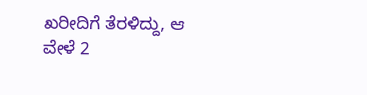ಖರೀದಿಗೆ ತೆರಳಿದ್ದು, ಆ ವೇಳೆ 2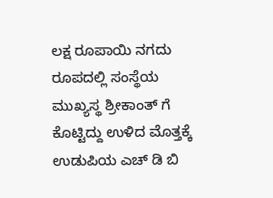ಲಕ್ಷ ರೂಪಾಯಿ ನಗದು ರೂಪದಲ್ಲಿ ಸಂಸ್ಥೆಯ ಮುಖ್ಯಸ್ಥ ಶ್ರೀಕಾಂತ್ ಗೆ ಕೊಟ್ಟಿದ್ದು ಉಳಿದ ಮೊತ್ತಕ್ಕೆ ಉಡುಪಿಯ ಎಚ್ ಡಿ ಬಿ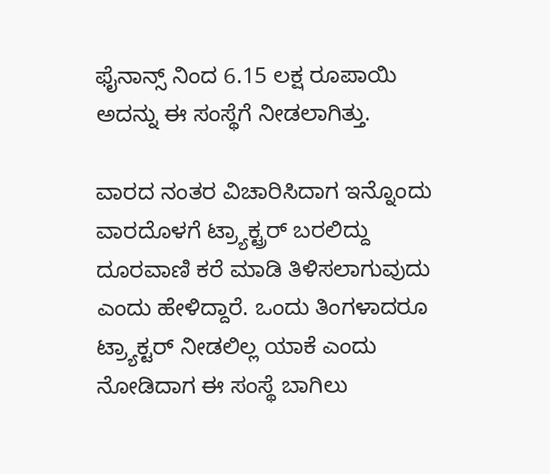ಫೈನಾನ್ಸ್ ನಿಂದ 6.15 ಲಕ್ಷ ರೂಪಾಯಿ ಅದನ್ನು ಈ ಸಂಸ್ಥೆಗೆ ನೀಡಲಾಗಿತ್ತು.

ವಾರದ ನಂತರ ವಿಚಾರಿಸಿದಾಗ ಇನ್ನೊಂದು ವಾರದೊಳಗೆ ಟ್ರ್ಯಾಕ್ಟ್ರರ್ ಬರಲಿದ್ದು ದೂರವಾಣಿ ಕರೆ ಮಾಡಿ ತಿಳಿಸಲಾಗುವುದು ಎಂದು ಹೇಳಿದ್ದಾರೆ. ಒಂದು ತಿಂಗಳಾದರೂ ಟ್ರ್ಯಾಕ್ಟರ್ ನೀಡಲಿಲ್ಲ ಯಾಕೆ ಎಂದು ನೋಡಿದಾಗ ಈ ಸಂಸ್ಥೆ ಬಾಗಿಲು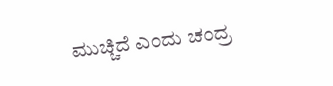ಮುಚ್ಚಿದೆ ಎಂದು ಚಂದ್ರ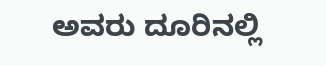ಅವರು ದೂರಿನಲ್ಲಿ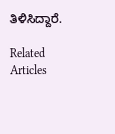ತಿಳಿಸಿದ್ದಾರೆ.

Related Articles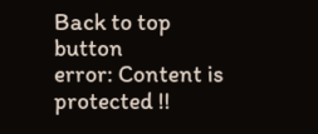Back to top button
error: Content is protected !!